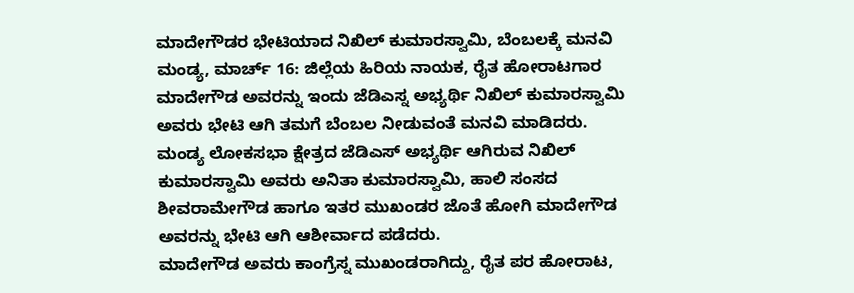ಮಾದೇಗೌಡರ ಭೇಟಿಯಾದ ನಿಖಿಲ್ ಕುಮಾರಸ್ವಾಮಿ, ಬೆಂಬಲಕ್ಕೆ ಮನವಿ
ಮಂಡ್ಯ, ಮಾರ್ಚ್ 16: ಜಿಲ್ಲೆಯ ಹಿರಿಯ ನಾಯಕ, ರೈತ ಹೋರಾಟಗಾರ ಮಾದೇಗೌಡ ಅವರನ್ನು ಇಂದು ಜೆಡಿಎಸ್ನ ಅಭ್ಯರ್ಥಿ ನಿಖಿಲ್ ಕುಮಾರಸ್ವಾಮಿ ಅವರು ಭೇಟಿ ಆಗಿ ತಮಗೆ ಬೆಂಬಲ ನೀಡುವಂತೆ ಮನವಿ ಮಾಡಿದರು.
ಮಂಡ್ಯ ಲೋಕಸಭಾ ಕ್ಷೇತ್ರದ ಜೆಡಿಎಸ್ ಅಭ್ಯರ್ಥಿ ಆಗಿರುವ ನಿಖಿಲ್ ಕುಮಾರಸ್ವಾಮಿ ಅವರು ಅನಿತಾ ಕುಮಾರಸ್ವಾಮಿ, ಹಾಲಿ ಸಂಸದ ಶೀವರಾಮೇಗೌಡ ಹಾಗೂ ಇತರ ಮುಖಂಡರ ಜೊತೆ ಹೋಗಿ ಮಾದೇಗೌಡ ಅವರನ್ನು ಭೇಟಿ ಆಗಿ ಆಶೀರ್ವಾದ ಪಡೆದರು.
ಮಾದೇಗೌಡ ಅವರು ಕಾಂಗ್ರೆಸ್ನ ಮುಖಂಡರಾಗಿದ್ದು, ರೈತ ಪರ ಹೋರಾಟ,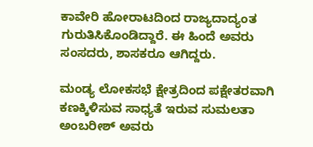ಕಾವೇರಿ ಹೋರಾಟದಿಂದ ರಾಜ್ಯದಾದ್ಯಂತ ಗುರುತಿಸಿಕೊಂಡಿದ್ದಾರೆ. ಈ ಹಿಂದೆ ಅವರು ಸಂಸದರು, ಶಾಸಕರೂ ಆಗಿದ್ದರು.

ಮಂಡ್ಯ ಲೋಕಸಭೆ ಕ್ಷೇತ್ರದಿಂದ ಪಕ್ಷೇತರವಾಗಿ ಕಣಕ್ಕಿಳಿಸುವ ಸಾಧ್ಯತೆ ಇರುವ ಸುಮಲತಾ ಅಂಬರೀಶ್ ಅವರು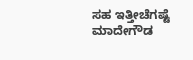ಸಹ ಇತ್ತೀಚೆಗಷ್ಟೆ ಮಾದೇಗೌಡ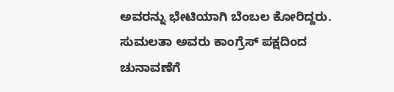ಅವರನ್ನು ಭೇಟಿಯಾಗಿ ಬೆಂಬಲ ಕೋರಿದ್ದರು. ಸುಮಲತಾ ಅವರು ಕಾಂಗ್ರೆಸ್ ಪಕ್ಷದಿಂದ ಚುನಾವಣೆಗೆ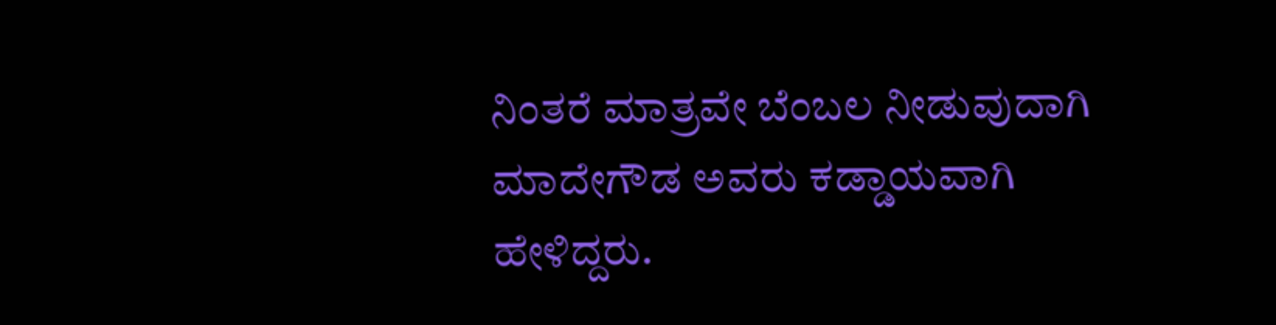ನಿಂತರೆ ಮಾತ್ರವೇ ಬೆಂಬಲ ನೀಡುವುದಾಗಿ ಮಾದೇಗೌಡ ಅವರು ಕಡ್ಡಾಯವಾಗಿ ಹೇಳಿದ್ದರು.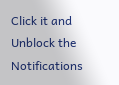Click it and Unblock the Notifications